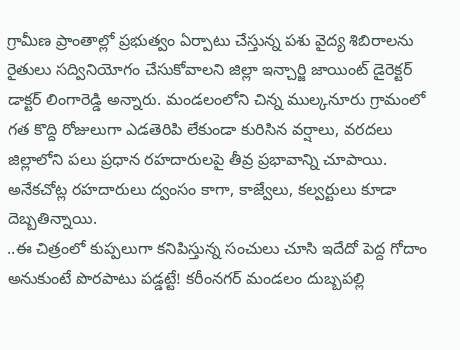గ్రామీణ ప్రాంతాల్లో ప్రభుత్వం ఏర్పాటు చేస్తున్న పశు వైద్య శిబిరాలను రైతులు సద్వినియోగం చేసుకోవాలని జిల్లా ఇన్చార్జి జాయింట్ డైరెక్టర్ డాక్టర్ లింగారెడ్డి అన్నారు. మండలంలోని చిన్న ముల్కనూరు గ్రామంలో
గత కొద్ది రోజులుగా ఎడతెరిపి లేకుండా కురిసిన వర్షాలు, వరదలు జిల్లాలోని పలు ప్రధాన రహదారులపై తీవ్ర ప్రభావాన్ని చూపాయి. అనేకచోట్ల రహదారులు ద్వంసం కాగా, కాజ్వేలు, కల్వర్టులు కూడా దెబ్బతిన్నాయి.
..ఈ చిత్రంలో కుప్పలుగా కనిపిస్తున్న సంచులు చూసి ఇదేదో పెద్ద గోదాం అనుకుంటే పొరపాటు పడ్డట్టే! కరీంనగర్ మండలం దుబ్బపల్లి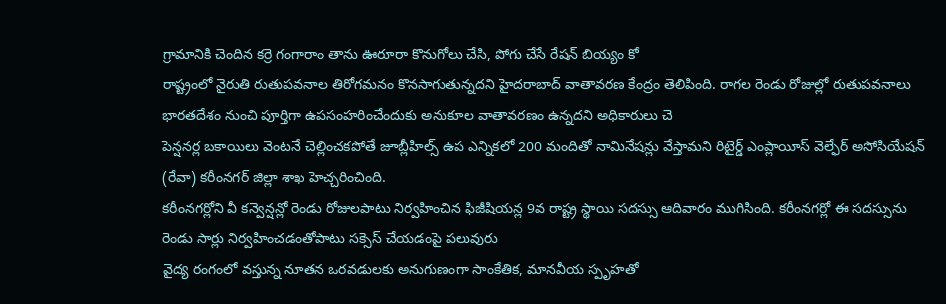గ్రామానికి చెందిన కర్రె గంగారాం తాను ఊరూరా కొనుగోలు చేసి, పోగు చేసే రేషన్ బియ్యం కో
రాష్ట్రంలో నైరుతి రుతుపవనాల తిరోగమనం కొనసాగుతున్నదని హైదరాబాద్ వాతావరణ కేంద్రం తెలిపింది. రాగల రెండు రోజుల్లో రుతుపవనాలు భారతదేశం నుంచి పూర్తిగా ఉపసంహరించేందుకు అనుకూల వాతావరణం ఉన్నదని అధికారులు చె
పెన్షనర్ల బకాయిలు వెంటనే చెల్లించకపోతే జూబ్లీహిల్స్ ఉప ఎన్నికలో 200 మందితో నామినేషన్లు వేస్తామని రిటైర్డ్ ఎంప్లాయీస్ వెల్ఫేర్ అసోసియేషన్ (రేవా) కరీంనగర్ జిల్లా శాఖ హెచ్చరించింది.
కరీంనగర్లోని వీ కన్వెన్షన్లో రెండు రోజులపాటు నిర్వహించిన ఫిజీషియన్ల 9వ రాష్ట్ర స్థాయి సదస్సు ఆదివారం ముగిసింది. కరీంనగర్లో ఈ సదస్సును రెండు సార్లు నిర్వహించడంతోపాటు సక్సెస్ చేయడంపై పలువురు
వైద్య రంగంలో వస్తున్న నూతన ఒరవడులకు అనుగుణంగా సాంకేతిక, మానవీయ స్పృహతో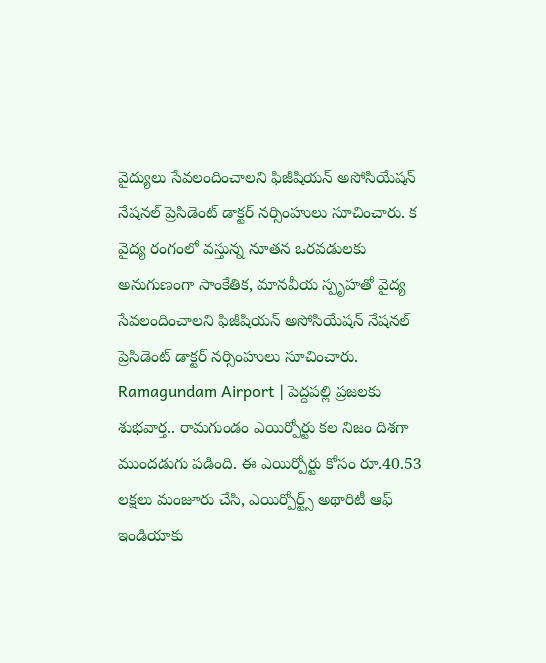వైద్యులు సేవలందించాలని ఫిజీషియన్ అసోసియేషన్ నేషనల్ ప్రెసిడెంట్ డాక్టర్ నర్సింహులు సూచించారు. క
వైద్య రంగంలో వస్తున్న నూతన ఒరవడులకు అనుగుణంగా సాంకేతిక, మానవీయ స్పృహతో వైద్య సేవలందించాలని ఫిజీషియన్ అసోసియేషన్ నేషనల్ ప్రెసిడెంట్ డాక్టర్ నర్సింహులు సూచించారు.
Ramagundam Airport | పెద్దపల్లి ప్రజలకు శుభవార్త.. రామగుండం ఎయిర్పోర్టు కల నిజం దిశగా ముందడుగు పడింది. ఈ ఎయిర్పోర్టు కోసం రూ.40.53 లక్షలు మంజూరు చేసి, ఎయిర్పోర్ట్స్ అథారిటీ ఆఫ్ ఇండియాకు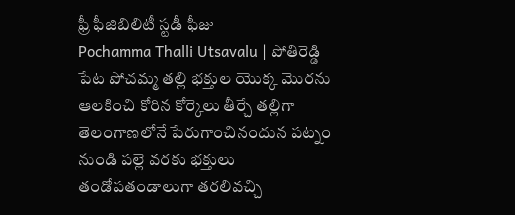ఫ్రీ ఫీజిబిలిటీ స్టడీ ఫీజు
Pochamma Thalli Utsavalu | పోతిరెడ్డి పేట పోచమ్మ తల్లి భక్తుల యొక్క మొరను ఆలకించి కోరిన కోర్కెలు తీర్చే తల్లిగా తెలంగాణలోనే పేరుగాంచినందున పట్నం నుండి పల్లె వరకు భక్తులు తండోపతండాలుగా తరలివచ్చి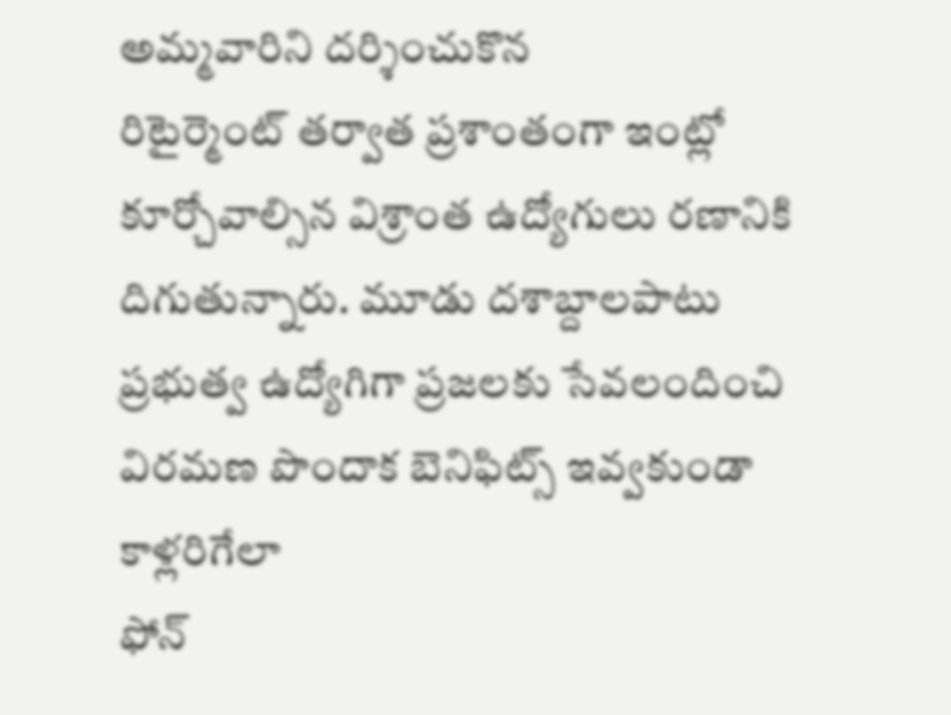అమ్మవారిని దర్శించుకొన
రిటైర్మెంట్ తర్వాత ప్రశాంతంగా ఇంట్లో కూర్చోవాల్సిన విశ్రాంత ఉద్యోగులు రణానికి దిగుతున్నారు. మూడు దశాబ్దాలపాటు ప్రభుత్వ ఉద్యోగిగా ప్రజలకు సేవలందించి విరమణ పొందాక బెనిఫిట్స్ ఇవ్వకుండా కాళ్లరిగేలా
ఫోన్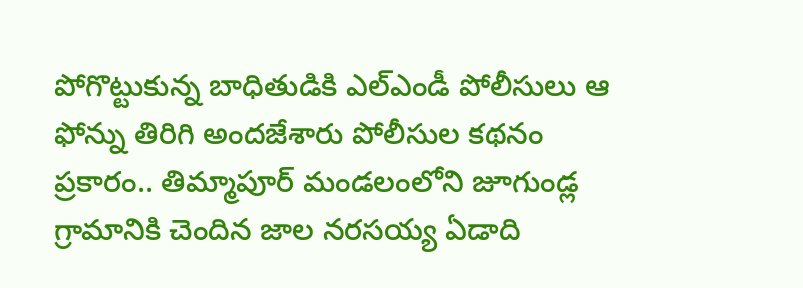పోగొట్టుకున్న బాధితుడికి ఎల్ఎండీ పోలీసులు ఆ ఫోన్ను తిరిగి అందజేశారు పోలీసుల కథనం ప్రకారం.. తిమ్మాపూర్ మండలంలోని జూగుండ్ల గ్రామానికి చెందిన జాల నరసయ్య ఏడాది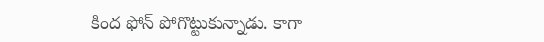కింద ఫోన్ పోగొట్టుకున్నాడు. కాగా